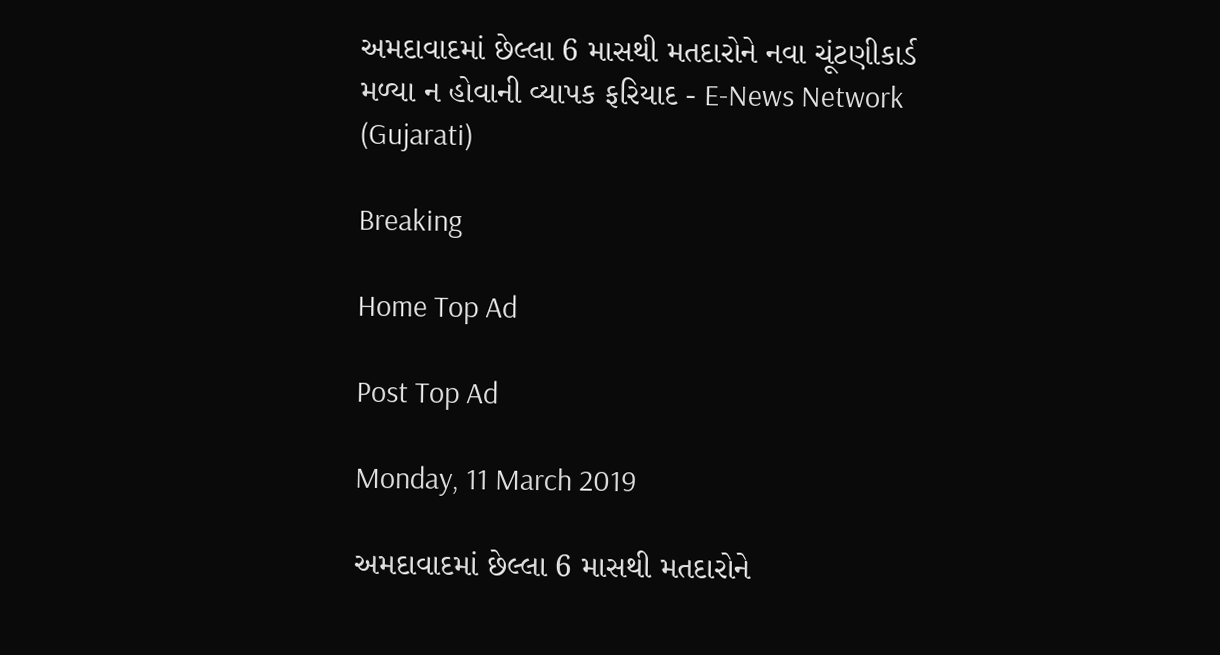અમદાવાદમાં છેલ્લા 6 માસથી મતદારોને નવા ચૂંટણીકાર્ડ મળ્યા ન હોવાની વ્યાપક ફરિયાદ - E-News Network (Gujarati)

Breaking

Home Top Ad

Post Top Ad

Monday, 11 March 2019

અમદાવાદમાં છેલ્લા 6 માસથી મતદારોને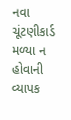નવા ચૂંટણીકાર્ડ મળ્યા ન હોવાની વ્યાપક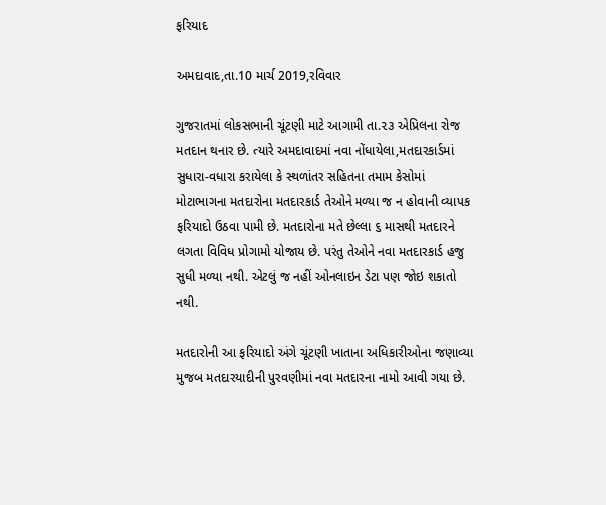ફરિયાદ

અમદાવાદ,તા.10 માર્ચ 2019,રવિવાર

ગુજરાતમાં લોકસભાની ચૂંટણી માટે આગામી તા.૨૩ એપ્રિલના રોજ મતદાન થનાર છે. ત્યારે અમદાવાદમાં નવા નોંધાયેલા,મતદારકાર્ડમાં સુધારા-વધારા કરાયેલા કે સ્થળાંતર સહિતના તમામ કેસોમાં મોટાભાગના મતદારોના મતદારકાર્ડ તેઓને મળ્યા જ ન હોવાની વ્યાપક ફરિયાદો ઉઠવા પામી છે. મતદારોના મતે છેલ્લા ૬ માસથી મતદારને લગતા વિવિધ પ્રોગામો યોજાય છે. પરંતુ તેઓને નવા મતદારકાર્ડ હજુ સુધી મળ્યા નથી. એટલું જ નહીં ઓનલાઇન ડેટા પણ જોઇ શકાતો નથી.

મતદારોની આ ફરિયાદો અંગે ચૂંટણી ખાતાના અધિકારીઓના જણાવ્યા મુજબ મતદારયાદીની પુરવણીમાં નવા મતદારના નામો આવી ગયા છે.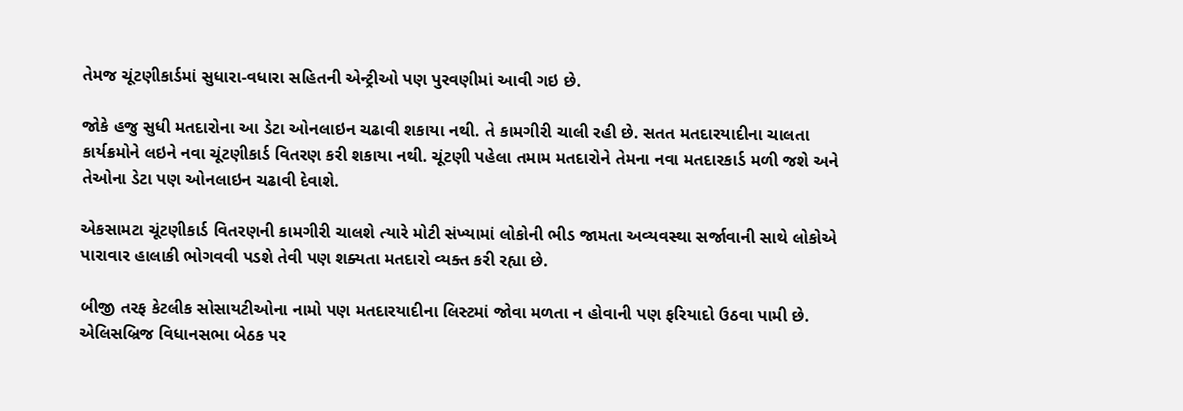તેમજ ચૂંટણીકાર્ડમાં સુધારા-વધારા સહિતની એન્ટ્રીઓ પણ પુરવણીમાં આવી ગઇ છે.

જોકે હજુ સુધી મતદારોના આ ડેટા ઓનલાઇન ચઢાવી શકાયા નથી. તે કામગીરી ચાલી રહી છે. સતત મતદારયાદીના ચાલતા કાર્યક્રમોને લઇને નવા ચૂંટણીકાર્ડ વિતરણ કરી શકાયા નથી. ચૂંટણી પહેલા તમામ મતદારોને તેમના નવા મતદારકાર્ડ મળી જશે અને તેઓના ડેટા પણ ઓનલાઇન ચઢાવી દેવાશે.

એકસામટા ચૂંટણીકાર્ડ વિતરણની કામગીરી ચાલશે ત્યારે મોટી સંખ્યામાં લોકોની ભીડ જામતા અવ્યવસ્થા સર્જાવાની સાથે લોકોએ પારાવાર હાલાકી ભોગવવી પડશે તેવી પણ શક્યતા મતદારો વ્યક્ત કરી રહ્યા છે.

બીજી તરફ કેટલીક સોસાયટીઓના નામો પણ મતદારયાદીના લિસ્ટમાં જોવા મળતા ન હોવાની પણ ફરિયાદો ઉઠવા પામી છે. એલિસબ્રિજ વિધાનસભા બેઠક પર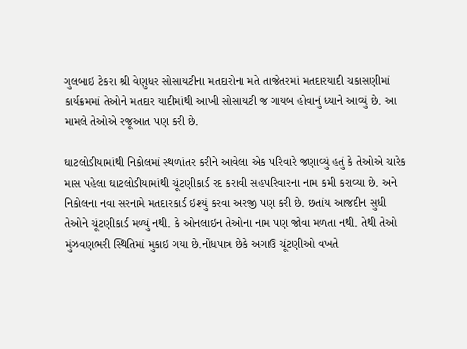ગુલબાઇ ટેકરા શ્રી વેણુધર સોસાયટીના મતદારોના મતે તાજેતરમાં મતદારયાદી ચકાસણીમાં કાર્યક્રમમાં તેઓને મતદાર યાદીમાંથી આખી સોસાયટી જ ગાયબ હોવાનું ધ્યાને આવ્યું છે. આ મામલે તેઓએ રજૂઆત પણ કરી છે.

ઘાટલોડીયામાંથી નિકોલમાં સ્થળાંતર કરીને આવેલા એક પરિવારે જણાવ્યું હતું કે તેઓએ ચારેક માસ પહેલા ઘાટલોડીયામાંથી ચૂંટણીકાર્ડ રદ કરાવી સહપરિવારના નામ કમી કરાવ્યા છે. અને નિકોલના નવા સરનામે મતદારકાર્ડ ઇશ્યું કરવા અરજી પણ કરી છે. છતાંય આજદીન સુધી તેઓને ચૂંટણીકાર્ડ મળ્યું નથી. કે ઓનલાઇન તેઓના નામ પણ જોવા મળતા નથી. તેથી તેઓ મુંઝવણભરી સ્થિતિમાં મુકાઇ ગયા છે.નોંધપાત્ર છેકે અગાઉ ચૂંટણીઓ વખતે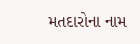મતદારોના નામ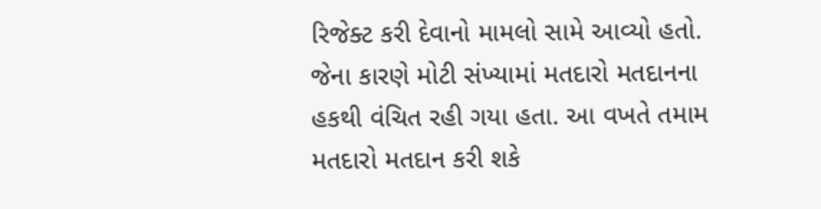રિજેક્ટ કરી દેવાનો મામલો સામે આવ્યો હતો. જેના કારણે મોટી સંખ્યામાં મતદારો મતદાનના હકથી વંચિત રહી ગયા હતા. આ વખતે તમામ મતદારો મતદાન કરી શકે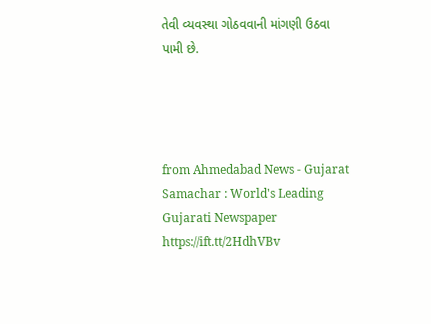તેવી વ્યવસ્થા ગોઠવવાની માંગણી ઉઠવા પામી છે.




from Ahmedabad News - Gujarat Samachar : World's Leading Gujarati Newspaper https://ift.tt/2HdhVBv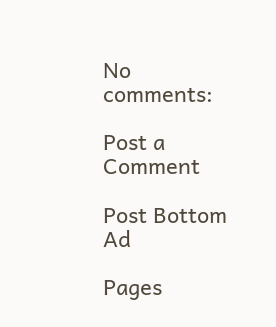No comments:

Post a Comment

Post Bottom Ad

Pages